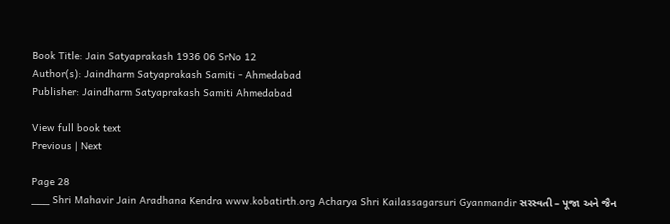Book Title: Jain Satyaprakash 1936 06 SrNo 12
Author(s): Jaindharm Satyaprakash Samiti - Ahmedabad
Publisher: Jaindharm Satyaprakash Samiti Ahmedabad

View full book text
Previous | Next

Page 28
___ Shri Mahavir Jain Aradhana Kendra www.kobatirth.org Acharya Shri Kailassagarsuri Gyanmandir સરસ્વતી – પૂજા અને જૈન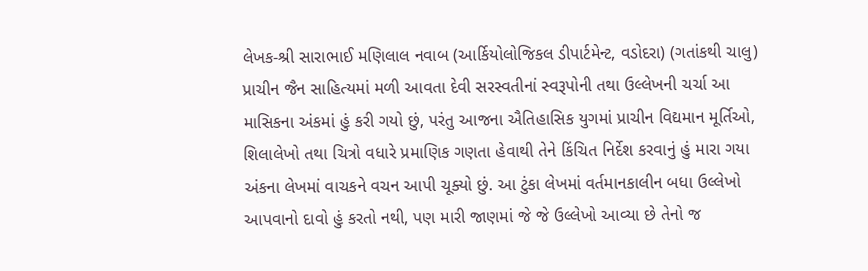લેખક-શ્રી સારાભાઈ મણિલાલ નવાબ (આર્કિયોલોજિકલ ડીપાર્ટમેન્ટ, વડોદરા) (ગતાંકથી ચાલુ) પ્રાચીન જૈન સાહિત્યમાં મળી આવતા દેવી સરસ્વતીનાં સ્વરૂપોની તથા ઉલ્લેખની ચર્ચા આ માસિકના અંકમાં હું કરી ગયો છું, પરંતુ આજના ઐતિહાસિક યુગમાં પ્રાચીન વિદ્યમાન મૂર્તિઓ, શિલાલેખો તથા ચિત્રો વધારે પ્રમાણિક ગણતા હેવાથી તેને કિંચિત નિર્દેશ કરવાનું હું મારા ગયા અંકના લેખમાં વાચકને વચન આપી ચૂક્યો છું. આ ટુંકા લેખમાં વર્તમાનકાલીન બધા ઉલ્લેખો આપવાનો દાવો હું કરતો નથી, પણ મારી જાણમાં જે જે ઉલ્લેખો આવ્યા છે તેનો જ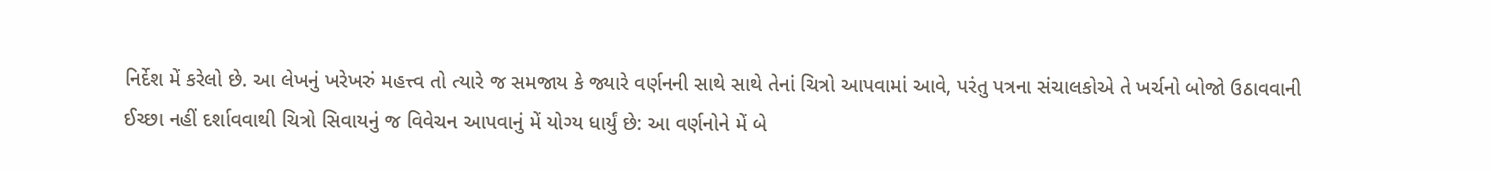નિર્દેશ મેં કરેલો છે. આ લેખનું ખરેખરું મહત્ત્વ તો ત્યારે જ સમજાય કે જ્યારે વર્ણનની સાથે સાથે તેનાં ચિત્રો આપવામાં આવે, પરંતુ પત્રના સંચાલકોએ તે ખર્ચનો બોજો ઉઠાવવાની ઈચ્છા નહીં દર્શાવવાથી ચિત્રો સિવાયનું જ વિવેચન આપવાનું મેં યોગ્ય ધાર્યું છે: આ વર્ણનોને મેં બે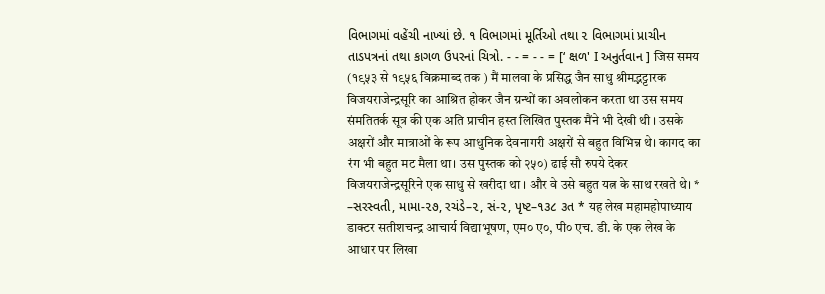વિભાગમાં વહેંચી નાખ્યાં છે. ૧ વિભાગમાં મૂર્તિઓ તથા ૨ વિભાગમાં પ્રાચીન તાડપત્રનાં તથા કાગળ ઉપરનાં ચિત્રો. - - = - - = [‘ ક્ષળ' I અનુર્તવાન ] जिस समय (१९५३ से १९५६ विक्रमाब्द तक ) मैं मालवा के प्रसिद्ध जैन साधु श्रीमद्भट्टारक विजयराजेन्द्रसूरि का आश्रित होकर जैन ग्रन्थों का अवलोकन करता था उस समय संमतितर्क सूत्र की एक अति प्राचीन हस्त लिखित पुस्तक मैंने भी देखी थी । उसके अक्षरों और मात्राओं के रूप आधुनिक देवनागरी अक्षरों से बहुत विभिन्न थे। कागद का रंग भी बहुत मट मैला था। उस पुस्तक को २५०) ढाई सौ रुपये देकर विजयराजेन्द्रसूरिने एक साधु से खरीदा था । और वे उसे बहुत यत्न के साथ रखते थे। * –સરસ્વતી, મામા-૨૭, રચંડે–૨, સં-૨, પૃષ્ટ–૧૩૮ ૩ત * यह लेख महामहोपाध्याय डाक्टर सतीशचन्द्र आचार्य विद्याभूषण, एम० ए०, पी० एच. डी. के एक लेख के आधार पर लिखा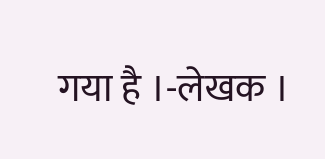गया है ।-लेखक ।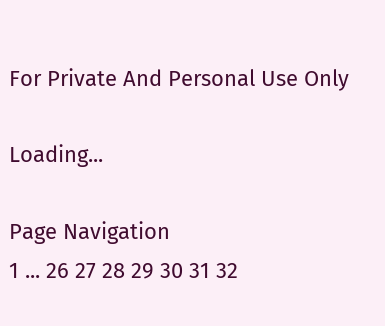For Private And Personal Use Only

Loading...

Page Navigation
1 ... 26 27 28 29 30 31 32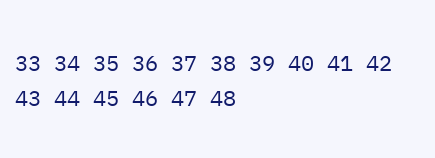33 34 35 36 37 38 39 40 41 42 43 44 45 46 47 48